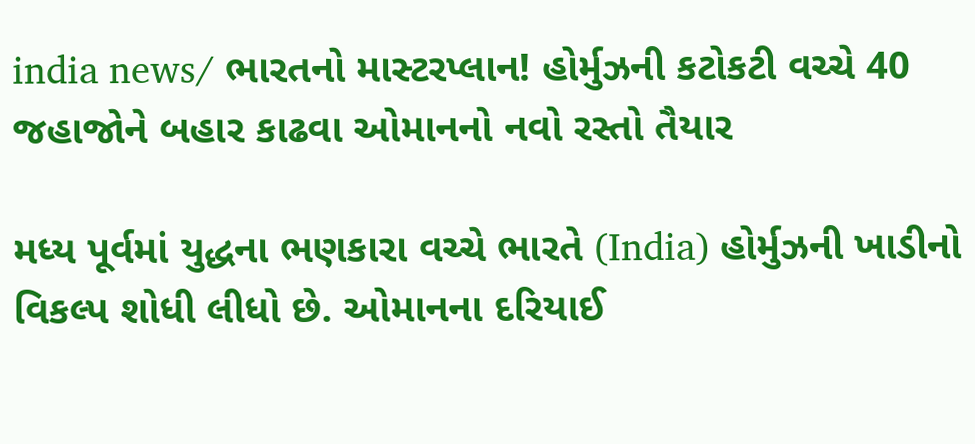india news/ ભારતનો માસ્ટરપ્લાન! હોર્મુઝની કટોકટી વચ્ચે 40 જહાજોને બહાર કાઢવા ઓમાનનો નવો રસ્તો તૈયાર

મધ્ય પૂર્વમાં યુદ્ધના ભણકારા વચ્ચે ભારતે (India) હોર્મુઝની ખાડીનો વિકલ્પ શોધી લીધો છે. ઓમાનના દરિયાઈ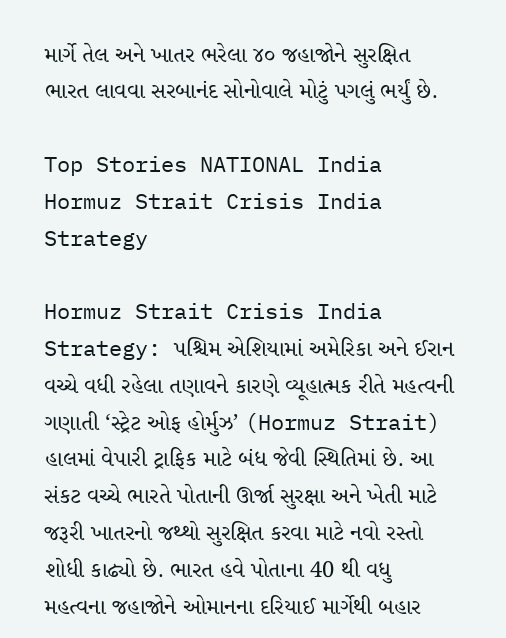માર્ગે તેલ અને ખાતર ભરેલા ૪૦ જહાજોને સુરક્ષિત ભારત લાવવા સરબાનંદ સોનોવાલે મોટું પગલું ભર્યું છે.

Top Stories NATIONAL India
Hormuz Strait Crisis India Strategy

Hormuz Strait Crisis India Strategy: પશ્ચિમ એશિયામાં અમેરિકા અને ઈરાન વચ્ચે વધી રહેલા તણાવને કારણે વ્યૂહાત્મક રીતે મહત્વની ગણાતી ‘સ્ટ્રેટ ઓફ હોર્મુઝ’ (Hormuz Strait) હાલમાં વેપારી ટ્રાફિક માટે બંધ જેવી સ્થિતિમાં છે. આ સંકટ વચ્ચે ભારતે પોતાની ઊર્જા સુરક્ષા અને ખેતી માટે જરૂરી ખાતરનો જથ્થો સુરક્ષિત કરવા માટે નવો રસ્તો શોધી કાઢ્યો છે. ભારત હવે પોતાના 40 થી વધુ મહત્વના જહાજોને ઓમાનના દરિયાઈ માર્ગેથી બહાર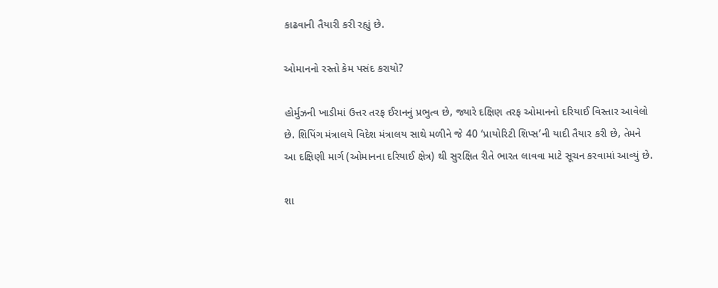કાઢવાની તૈયારી કરી રહ્યું છે.

ઓમાનનો રસ્તો કેમ પસંદ કરાયો?

હોર્મુઝની ખાડીમાં ઉત્તર તરફ ઈરાનનું પ્રભુત્વ છે, જ્યારે દક્ષિણ તરફ ઓમાનનો દરિયાઈ વિસ્તાર આવેલો છે. શિપિંગ મંત્રાલયે વિદેશ મંત્રાલય સાથે મળીને જે 40 ‘પ્રાયોરિટી શિપ્સ’ની યાદી તૈયાર કરી છે, તેમને આ દક્ષિણી માર્ગ (ઓમાનના દરિયાઈ ક્ષેત્ર) થી સુરક્ષિત રીતે ભારત લાવવા માટે સૂચન કરવામાં આવ્યું છે.

શા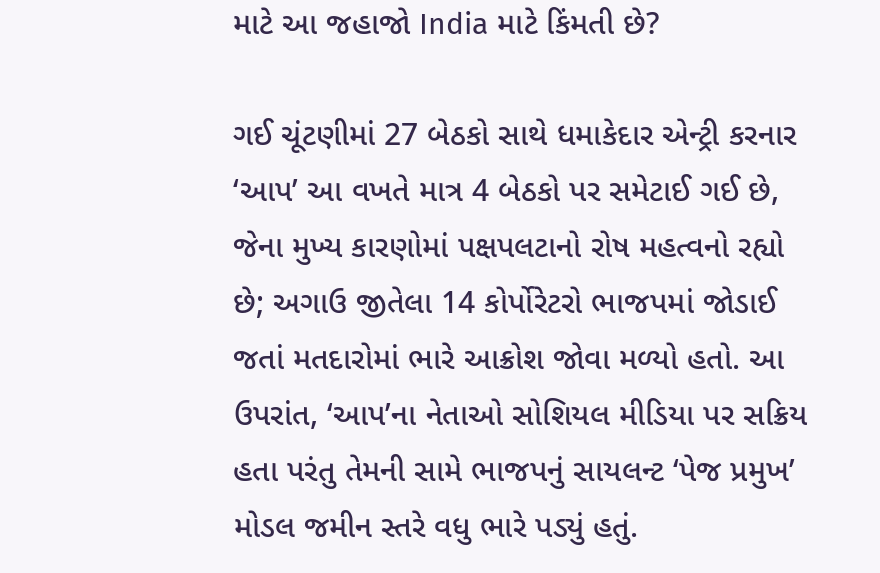માટે આ જહાજો India માટે કિંમતી છે?

ગઈ ચૂંટણીમાં 27 બેઠકો સાથે ધમાકેદાર એન્ટ્રી કરનાર ‘આપ’ આ વખતે માત્ર 4 બેઠકો પર સમેટાઈ ગઈ છે, જેના મુખ્ય કારણોમાં પક્ષપલટાનો રોષ મહત્વનો રહ્યો છે; અગાઉ જીતેલા 14 કોર્પોરેટરો ભાજપમાં જોડાઈ જતાં મતદારોમાં ભારે આક્રોશ જોવા મળ્યો હતો. આ ઉપરાંત, ‘આપ’ના નેતાઓ સોશિયલ મીડિયા પર સક્રિય હતા પરંતુ તેમની સામે ભાજપનું સાયલન્ટ ‘પેજ પ્રમુખ’ મોડલ જમીન સ્તરે વધુ ભારે પડ્યું હતું.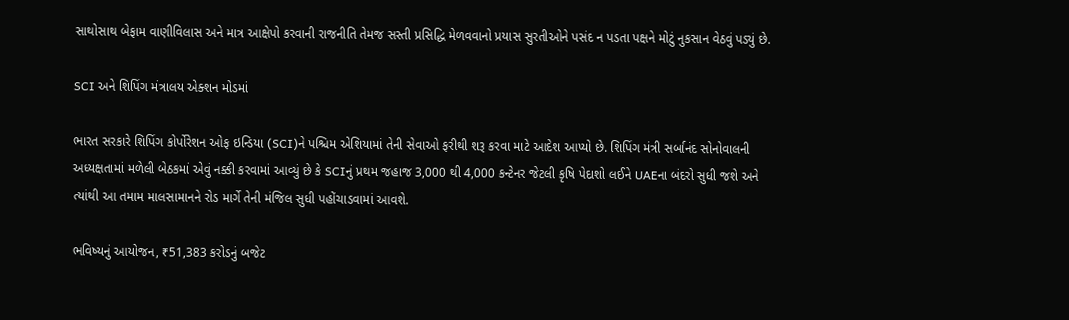સાથોસાથ બેફામ વાણીવિલાસ અને માત્ર આક્ષેપો કરવાની રાજનીતિ તેમજ સસ્તી પ્રસિદ્ધિ મેળવવાનો પ્રયાસ સુરતીઓને પસંદ ન પડતા પક્ષને મોટું નુકસાન વેઠવું પડ્યું છે.

SCI અને શિપિંગ મંત્રાલય એક્શન મોડમાં

ભારત સરકારે શિપિંગ કોર્પોરેશન ઓફ ઇન્ડિયા (SCI)ને પશ્ચિમ એશિયામાં તેની સેવાઓ ફરીથી શરૂ કરવા માટે આદેશ આપ્યો છે. શિપિંગ મંત્રી સર્બાનંદ સોનોવાલની અધ્યક્ષતામાં મળેલી બેઠકમાં એવું નક્કી કરવામાં આવ્યું છે કે SCIનું પ્રથમ જહાજ 3,000 થી 4,000 કન્ટેનર જેટલી કૃષિ પેદાશો લઈને UAEના બંદરો સુધી જશે અને ત્યાંથી આ તમામ માલસામાનને રોડ માર્ગે તેની મંજિલ સુધી પહોંચાડવામાં આવશે.

ભવિષ્યનું આયોજન, ₹51,383 કરોડનું બજેટ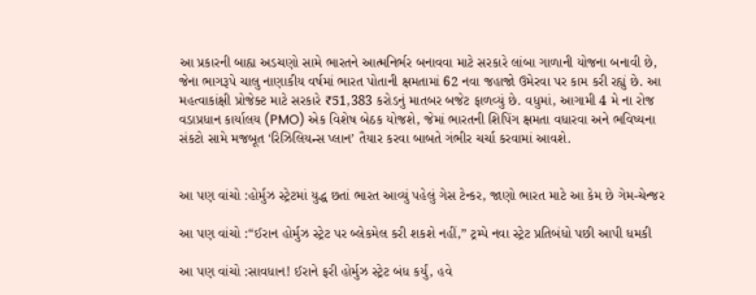આ પ્રકારની બાહ્ય અડચણો સામે ભારતને આત્મનિર્ભર બનાવવા માટે સરકારે લાંબા ગાળાની યોજના બનાવી છે, જેના ભાગરૂપે ચાલુ નાણાકીય વર્ષમાં ભારત પોતાની ક્ષમતામાં 62 નવા જહાજો ઉમેરવા પર કામ કરી રહ્યું છે. આ મહત્વાકાંક્ષી પ્રોજેક્ટ માટે સરકારે ₹51,383 કરોડનું માતબર બજેટ ફાળવ્યું છે. વધુમાં, આગામી 4 મે ના રોજ વડાપ્રધાન કાર્યાલય (PMO) એક વિશેષ બેઠક યોજશે, જેમાં ભારતની શિપિંગ ક્ષમતા વધારવા અને ભવિષ્યના સંકટો સામે મજબૂત ‘રિઝિલિયન્સ પ્લાન’ તૈયાર કરવા બાબતે ગંભીર ચર્ચા કરવામાં આવશે.


આ પણ વાંચો :હોર્મુઝ સ્ટ્રેટમાં યુદ્ધ છતાં ભારત આવ્યું પહેલું ગેસ ટેન્કર, જાણો ભારત માટે આ કેમ છે ગેમ-ચેન્જર

આ પણ વાંચો :“ઈરાન હોર્મુઝ સ્ટ્રેટ પર બ્લેકમેલ કરી શકશે નહીં,” ટ્રમ્પે નવા સ્ટ્રેટ પ્રતિબંધો પછી આપી ધમકી

આ પણ વાંચો :સાવધાન! ઈરાને ફરી હોર્મુઝ સ્ટ્રેટ બંધ કર્યું, હવે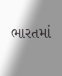ભારતમાં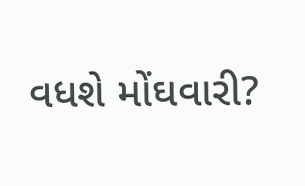વધશે મોંઘવારી?